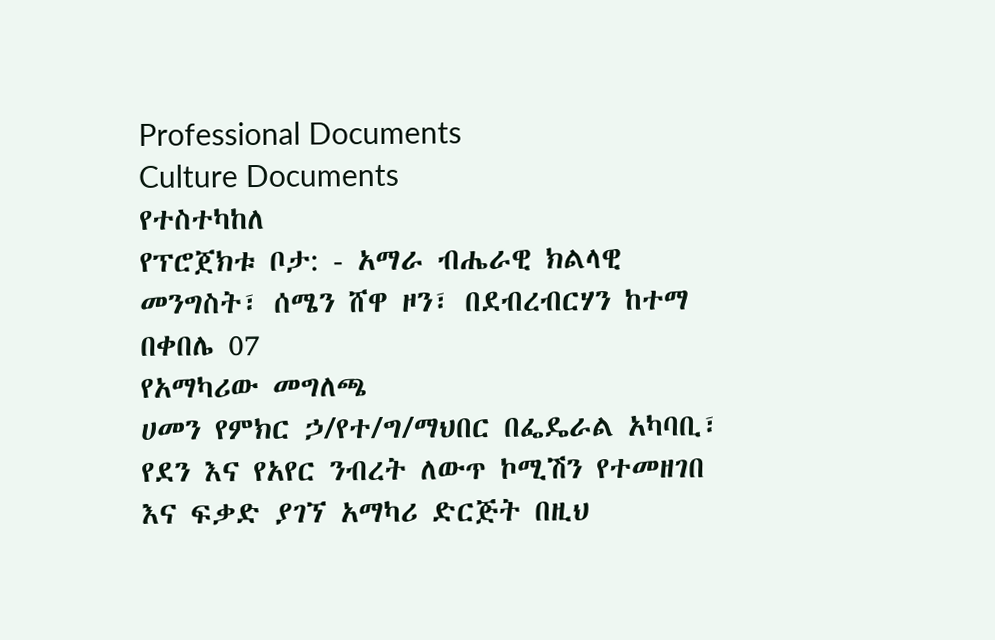Professional Documents
Culture Documents
የተስተካከለ
የፕሮጀክቱ ቦታ: - አማራ ብሔራዊ ክልላዊ መንግስት፣ ሰሜን ሸዋ ዞን፣ በደብረብርሃን ከተማ በቀበሌ 07
የአማካሪው መግለጫ
ሀመን የምክር ኃ/የተ/ግ/ማህበር በፌዴራል አካባቢ፣ የደን እና የአየር ንብረት ለውጥ ኮሚሽን የተመዘገበ
እና ፍቃድ ያገኘ አማካሪ ድርጅት በዚህ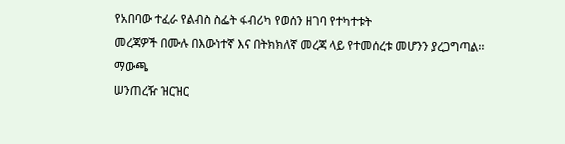የአበባው ተፈራ የልብስ ስፌት ፋብሪካ የወሰን ዘገባ የተካተቱት
መረጃዎች በሙሉ በእውነተኛ እና በትክክለኛ መረጃ ላይ የተመሰረቱ መሆንን ያረጋግጣል፡፡
ማውጫ
ሠንጠረዥ ዝርዝር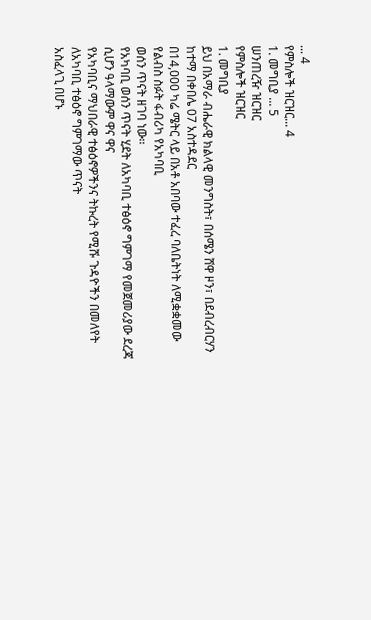... 4
የምስሎች ዝርዝር... 4
1. መግቢያ ... 5
ሠንጠረዥ ዝርዝር
የምስሎች ዝርዝር
1. መግቢያ
ይህ በአማራ ብሔራዊ ክልላዊ መንግስት፣ በሰሜን ሸዋ ዞን፣ በደብረብርሃን ከተማ በቀበሌ 07 አስተዳደር
በ14,000 ካሬ ሜትር ላይ በአቶ አበባው ተፈረ ባለቤትነት ለሚቋቋመው የልብስ ስፉት ፋብሪካ የአካባቢ
ወሰን ጥናት ዘገባ ነው፡፡
የአካባቢ ወሰን ጥናት ሂደት ለአካባቢ ተፅዕኖ ግምገማ የመጀመሪያው ደረጃ ሲሆን ዓላማውም ዋና ዋና
የአካባቢና ማህበራዊ ተፅዕኖዎችንና ትኩረት የሚሹ ጉዳዮችን በመለየት ለአካባቢ ተፅዕኖ ግምገማው ጥናት
አስፈላጊ በሆኑ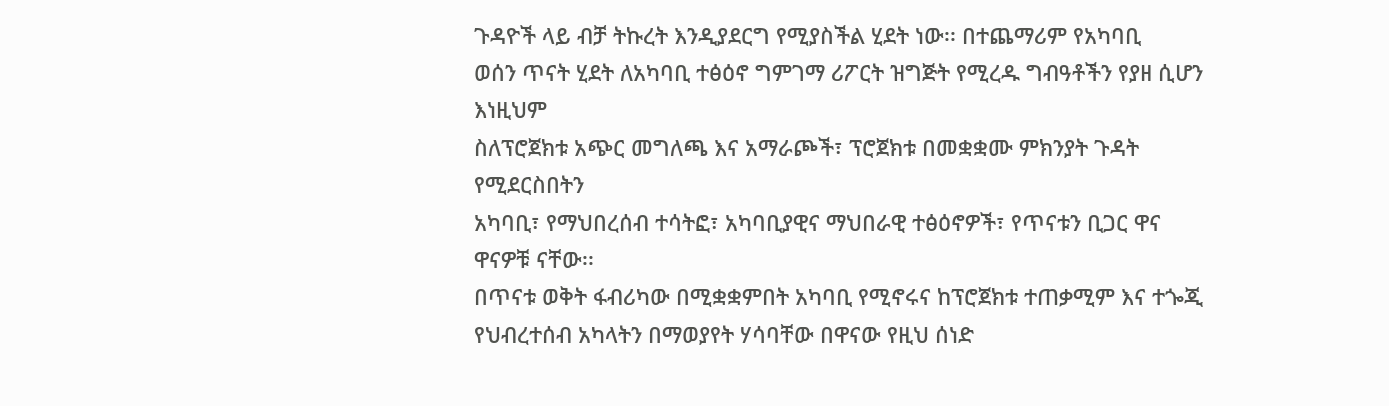ጉዳዮች ላይ ብቻ ትኩረት እንዲያደርግ የሚያስችል ሂደት ነው፡፡ በተጨማሪም የአካባቢ
ወሰን ጥናት ሂደት ለአካባቢ ተፅዕኖ ግምገማ ሪፖርት ዝግጅት የሚረዱ ግብዓቶችን የያዘ ሲሆን እነዚህም
ስለፕሮጀክቱ አጭር መግለጫ እና አማራጮች፣ ፕሮጀክቱ በመቋቋሙ ምክንያት ጉዳት የሚደርስበትን
አካባቢ፣ የማህበረሰብ ተሳትፎ፣ አካባቢያዊና ማህበራዊ ተፅዕኖዎች፣ የጥናቱን ቢጋር ዋና ዋናዎቹ ናቸው፡፡
በጥናቱ ወቅት ፋብሪካው በሚቋቋምበት አካባቢ የሚኖሩና ከፕሮጀክቱ ተጠቃሚም እና ተጐጂ
የህብረተሰብ አካላትን በማወያየት ሃሳባቸው በዋናው የዚህ ሰነድ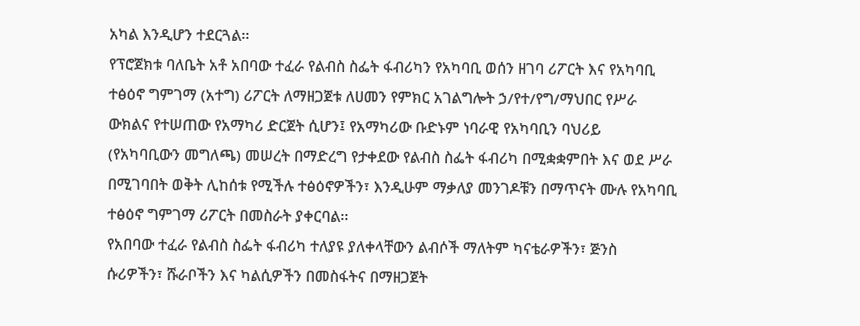አካል እንዲሆን ተደርጓል፡፡
የፕሮጀክቱ ባለቤት አቶ አበባው ተፈራ የልብስ ስፌት ፋብሪካን የአካባቢ ወሰን ዘገባ ሪፖርት እና የአካባቢ
ተፅዕኖ ግምገማ (አተግ) ሪፖርት ለማዘጋጀቱ ለሀመን የምክር አገልግሎት ኃ/የተ/የግ/ማህበር የሥራ
ውክልና የተሠጠው የአማካሪ ድርጀት ሲሆን፤ የአማካሪው ቡድኑም ነባራዊ የአካባቢን ባህሪይ
(የአካባቢውን መግለጫ) መሠረት በማድረግ የታቀደው የልብስ ስፌት ፋብሪካ በሚቋቋምበት እና ወደ ሥራ
በሚገባበት ወቅት ሊከሰቱ የሚችሉ ተፅዕኖዎችን፣ እንዲሁም ማቃለያ መንገዶቹን በማጥናት ሙሉ የአካባቢ
ተፅዕኖ ግምገማ ሪፖርት በመስራት ያቀርባል፡፡
የአበባው ተፈራ የልብስ ስፌት ፋብሪካ ተለያዩ ያለቀላቸውን ልብሶች ማለትም ካናቴራዎችን፣ ጅንስ
ሱሪዎችን፣ ሹራቦችን እና ካልሲዎችን በመስፋትና በማዘጋጀት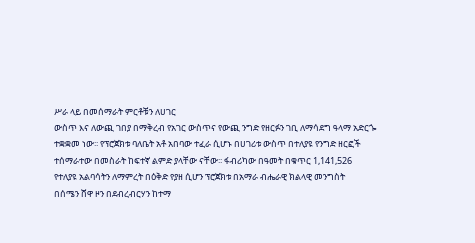ሥራ ላይ በመሰማራት ምርቶቹን ለሀገር
ውስጥ እና ለውጪ ገበያ በማቅረብ የአገር ውስጥና የውጪ ንግድ የዘርፉን ገቢ ለማሳደግ ዓላማ አድርጐ
ተቋቋመ ነው፡፡ የፕሮጀክቱ ባለቤት አቶ አበባው ተፈራ ሲሆኑ በሀገሪቱ ውስጥ በተለያዩ የንግድ ዘርፎች
ተሰማራተው በመስራት ከፍተኛ ልምድ ያላቸው ናቸው፡፡ ፋብሪካው በዓመት በቁጥር 1,141,526
የተለያዩ አልባሳትን ለማምረት በዕቅድ የያዘ ሲሆን ፕሮጀክቱ በአማራ ብሔራዊ ክልላዊ መንግስት
በሰሜን ሸዋ ዞን በደብረብርሃን ከተማ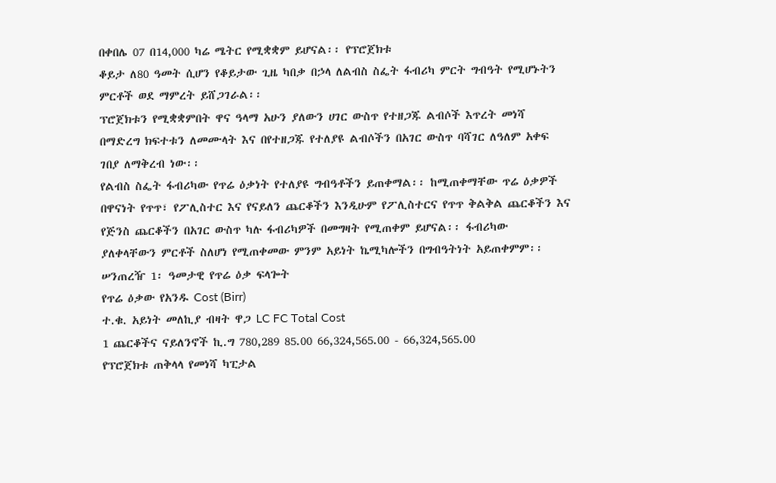በቀበሌ 07 በ14,000 ካሬ ሜትር የሚቋቋም ይሆናል፡፡ የፕሮጀክቱ
ቆይታ ለ80 ዓመት ሲሆን የቆይታው ጊዜ ካበቃ በኃላ ለልብስ ስፌት ፋብሪካ ምርት ግብዓት የሚሆኑትን
ምርቶች ወደ ማምረት ይሸጋገራል፡፡
ፕሮጀክቱን የሚቋቋምበት ዋና ዓላማ አሁን ያለውን ሀገር ውስጥ የተዘጋጁ ልብሶች እጥረት መነሻ
በማድረግ ክፍተቱን ለመሙላት እና በየተዘጋጁ የተለያዩ ልብሶችን በአገር ውስጥ ባሻገር ለዓለም አቀፍ
ገበያ ለማቅረብ ነው፡፡
የልብስ ስፌት ፋብሪካው የጥሬ ዕቃነት የተለያዩ ግብዓቶችን ይጠቀማል፡፡ ከሚጠቀማቸው ጥሬ ዕቃዎች
በዋናነት የጥጥ፣ የፖሊስተር እና የናይለን ጨርቆችን እንዲሁም የፖሊስተርና የጥጥ ቅልቅል ጨርቆችን እና
የጅንስ ጨርቆችን በአገር ውስጥ ካሉ ፋብሪካዎች በመግዛት የሚጠቀም ይሆናል፡፡ ፋብሪካው
ያለቀላቸውን ምርቶች ስለሆነ የሚጠቀመው ምንም አይነት ኬሚካሎችን በግብዓትነት አይጠቀምም፡፡
ሠንጠረዥ 1፡ ዓመታዊ የጥሬ ዕቃ ፍላጐት
የጥሬ ዕቃው የአንዱ Cost (Birr)
ተ.ቁ. አይነት መለኪያ ብዛት ዋጋ LC FC Total Cost
1 ጨርቆችና ናይለንኖች ኪ.ግ 780,289 85.00 66,324,565.00 - 66,324,565.00
የፕሮጀክቱ ጠቅላላ የመነሻ ካፒታል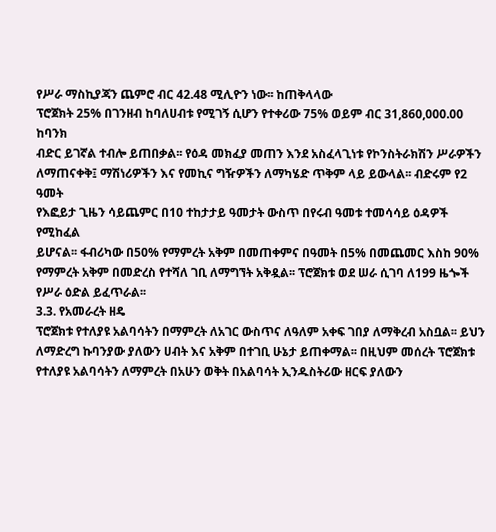የሥራ ማስኪያጃን ጨምሮ ብር 42.48 ሚሊዮን ነው፡፡ ከጠቅላላው
ፕሮጀክት 25% በገንዘብ ከባለሀብቱ የሚገኝ ሲሆን የተቀሪው 75% ወይም ብር 31,860,000.00 ከባንክ
ብድር ይገኛል ተብሎ ይጠበቃል፡፡ የዕዳ መክፈያ መጠን እንደ አስፈላጊነቱ የኮንስትራክሽን ሥራዎችን
ለማጠናቀቅ፤ ማሽነሪዎችን እና የመኪና ግዥዎችን ለማካሄድ ጥቅም ላይ ይውላል፡፡ ብድሩም የ2 ዓመት
የእፎይታ ጊዜን ሳይጨምር በ10 ተከታታይ ዓመታት ውስጥ በየሩብ ዓመቱ ተመሳሳይ ዕዳዎች የሚከፈል
ይሆናል፡፡ ፋብሪካው በ50% የማምረት አቅም በመጠቀምና በዓመት በ5% በመጨመር እስከ 90%
የማምረት አቅም በመድረስ የተሻለ ገቢ ለማግኘት አቅዷል፡፡ ፕሮጀክቱ ወደ ሠራ ሲገባ ለ199 ዜጐች
የሥራ ዕድል ይፈጥራል፡፡
3.3. የአመራረት ዘዴ
ፕሮጀክቱ የተለያዩ አልባሳትን በማምረት ለአገር ውስጥና ለዓለም አቀፍ ገበያ ለማቅረብ አስቧል፡፡ ይህን
ለማድረግ ኩባንያው ያለውን ሀብት እና አቅም በተገቢ ሁኔታ ይጠቀማል፡፡ በዚህም መሰረት ፕሮጀክቱ
የተለያዩ አልባሳትን ለማምረት በአሁን ወቅት በአልባሳት ኢንዱስትሪው ዘርፍ ያለውን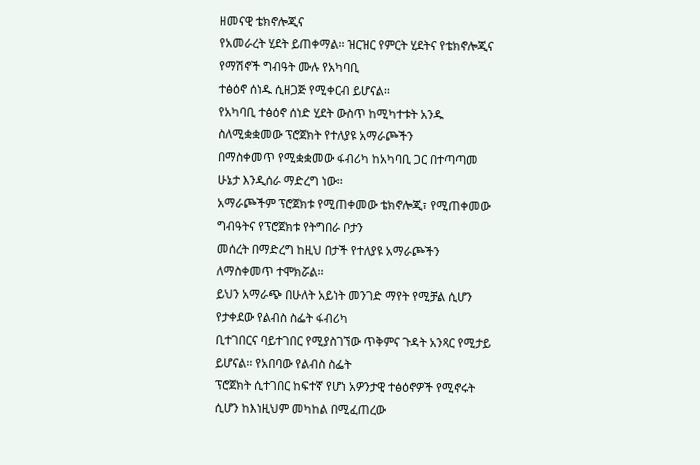ዘመናዊ ቴክኖሎጂና
የአመራረት ሂደት ይጠቀማል፡፡ ዝርዝር የምርት ሂደትና የቴክኖሎጂና የማሽኖች ግብዓት ሙሉ የአካባቢ
ተፅዕኖ ሰነዱ ሲዘጋጅ የሚቀርብ ይሆናል፡፡
የአካባቢ ተፅዕኖ ሰነድ ሂደት ውስጥ ከሚካተቱት አንዱ ስለሚቋቋመው ፕሮጀክት የተለያዩ አማራጮችን
በማስቀመጥ የሚቋቋመው ፋብሪካ ከአካባቢ ጋር በተጣጣመ ሁኔታ እንዲሰራ ማድረግ ነው፡፡
አማራጮችም ፕሮጀክቱ የሚጠቀመው ቴክኖሎጂ፣ የሚጠቀመው ግብዓትና የፕሮጀክቱ የትግበራ ቦታን
መሰረት በማድረግ ከዚህ በታች የተለያዩ አማራጮችን ለማስቀመጥ ተሞክሯል፡፡
ይህን አማራጭ በሁለት አይነት መንገድ ማየት የሚቻል ሲሆን የታቀደው የልብስ ስፌት ፋብሪካ
ቢተገበርና ባይተገበር የሚያስገኘው ጥቅምና ጉዳት አንጻር የሚታይ ይሆናል፡፡ የአበባው የልብስ ስፌት
ፕሮጀክት ሲተገበር ከፍተኛ የሆነ አዎንታዊ ተፅዕኖዎች የሚኖሩት ሲሆን ከእነዚህም መካከል በሚፈጠረው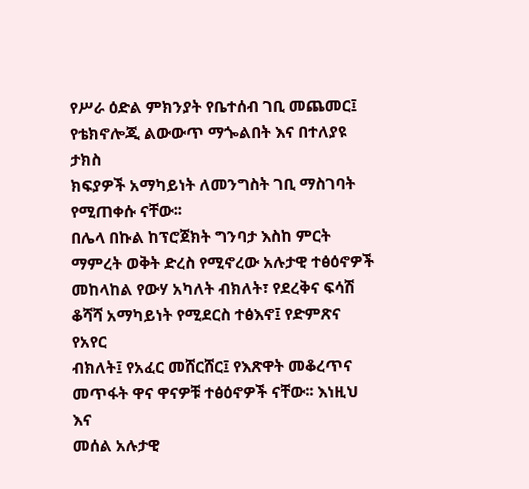የሥራ ዕድል ምክንያት የቤተሰብ ገቢ መጨመር፤ የቴክኖሎጂ ልውውጥ ማጐልበት እና በተለያዩ ታክስ
ክፍያዎች አማካይነት ለመንግስት ገቢ ማስገባት የሚጠቀሱ ናቸው፡፡
በሌላ በኩል ከፕሮጀክት ግንባታ እስከ ምርት ማምረት ወቅት ድረስ የሚኖረው አሉታዊ ተፅዕኖዎች
መከላከል የውሃ አካለት ብክለት፣ የደረቅና ፍሳሽ ቆሻሻ አማካይነት የሚደርስ ተፅእኖ፤ የድምጽና የአየር
ብክለት፤ የአፈር መሸርሸር፤ የእጽዋት መቆረጥና መጥፋት ዋና ዋናዎቹ ተፅዕኖዎች ናቸው፡፡ እነዚህ እና
መሰል አሉታዊ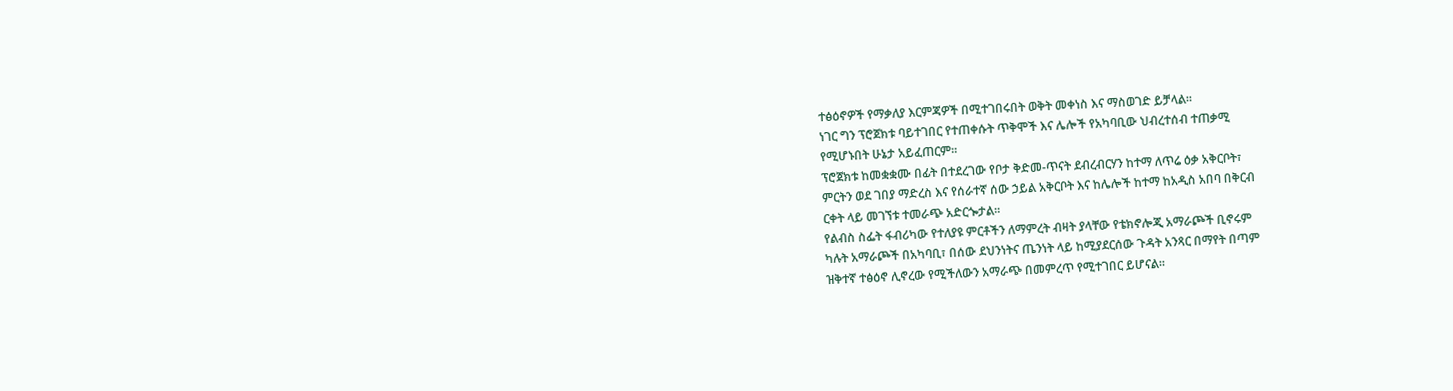ተፅዕኖዎች የማቃለያ እርምጃዎች በሚተገበሩበት ወቅት መቀነስ እና ማስወገድ ይቻላል፡፡
ነገር ግን ፕሮጀክቱ ባይተገበር የተጠቀሱት ጥቅሞች እና ሌሎች የአካባቢው ህብረተሰብ ተጠቃሚ
የሚሆኑበት ሁኔታ አይፈጠርም፡፡
ፕሮጀክቱ ከመቋቋሙ በፊት በተደረገው የቦታ ቅድመ-ጥናት ደብረብርሃን ከተማ ለጥሬ ዕቃ አቅርቦት፣
ምርትን ወደ ገበያ ማድረስ እና የሰራተኛ ሰው ኃይል አቅርቦት እና ከሌሎች ከተማ ከአዲስ አበባ በቅርብ
ርቀት ላይ መገኘቱ ተመራጭ አድርጐታል፡፡
የልብስ ስፌት ፋብሪካው የተለያዩ ምርቶችን ለማምረት ብዛት ያላቸው የቴክኖሎጂ አማራጮች ቢኖሩም
ካሉት አማራጮች በአካባቢ፣ በሰው ደህንነትና ጤንነት ላይ ከሚያደርሰው ጉዳት አንጻር በማየት በጣም
ዝቅተኛ ተፅዕኖ ሊኖረው የሚችለውን አማራጭ በመምረጥ የሚተገበር ይሆናል፡፡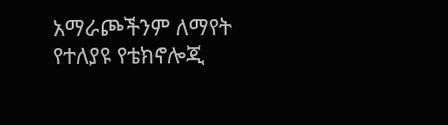አማራጮችንም ለማየት
የተለያዩ የቴክኖሎጂ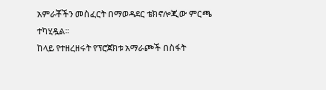አምራቾችን መስፈርት በማወዳደር ቴክኖሎጂው ምርጫ ተካሂዷል፡፡
ከላይ የተዘረዘሩት የፕሮጀክቱ አማራጮች በስፋት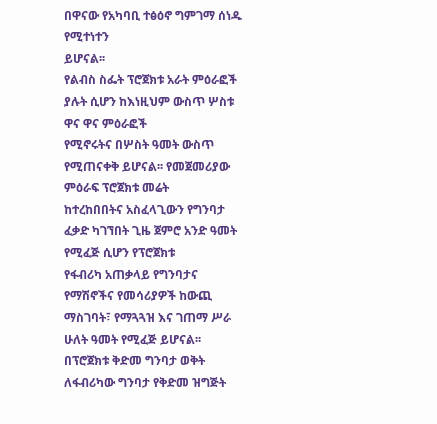በዋናው የአካባቢ ተፅዕኖ ግምገማ ሰነዱ የሚተነተን
ይሆናል፡፡
የልብስ ስፌት ፕሮጀክቱ አራት ምዕራፎች ያሉት ሲሆን ከእነዚህም ውስጥ ሦስቱ ዋና ዋና ምዕራፎች
የሚኖሩትና በሦስት ዓመት ውስጥ የሚጠናቀቅ ይሆናል፡፡ የመጀመሪያው ምዕራፍ ፕሮጀክቱ መሬት
ከተረከበበትና አስፈላጊውን የግንባታ ፈቃድ ካገኘበት ጊዜ ጀምሮ አንድ ዓመት የሚፈጅ ሲሆን የፕሮጀክቱ
የፋብሪካ አጠቃላይ የግንባታና የማሽኖችና የመሳሪያዎች ከውጪ ማስገባት፣ የማጓጓዝ እና ገጠማ ሥራ
ሁለት ዓመት የሚፈጅ ይሆናል፡፡
በፕሮጀክቱ ቅድመ ግንባታ ወቅት ለፋብሪካው ግንባታ የቅድመ ዝግጅት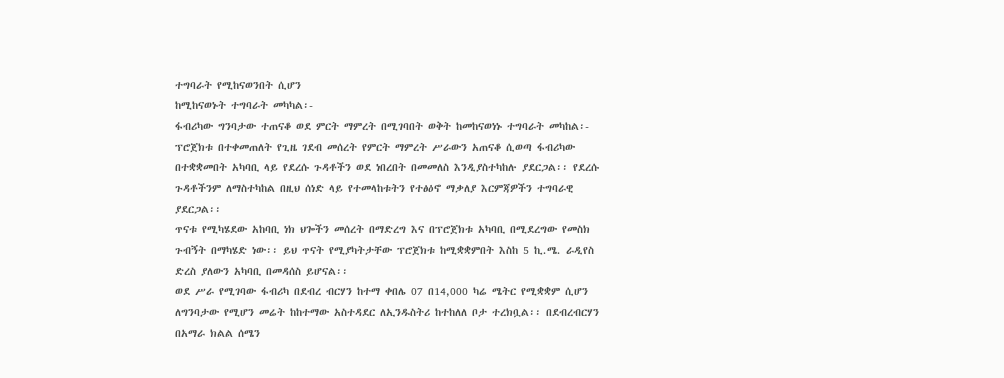ተግባራት የሚከናወንበት ሲሆን
ከሚከናወኑት ተግባራት መካካል፡-
ፋብሪካው ግንባታው ተጠናቆ ወደ ምርት ማምረት በሚገባበት ወቅት ከመከናወነኑ ተግባራት መካከል፡-
ፕሮጀክቱ በተቀመጠለት የጊዜ ገደብ መሰረት የምርት ማምረት ሥራውን አጠናቆ ሲወጣ ፋብሪካው
በተቋቋመበት አካባቢ ላይ የደረሱ ጉዳቶችን ወደ ነበረበት በመመለስ እንዲያስተካከሉ ያደርጋል፡፡ የደረሱ
ጉዳቶችንም ለማስተካከል በዚህ ሰነድ ላይ የተመላከቱትን የተፅዕኖ ማቃለያ እርምጃዎችን ተግባራዊ
ያደርጋል፡፡
ጥናቱ የሚካሄደው አከባቢ ነክ ህጐችን መሰረት በማድረግ እና በፕሮጀክቱ አካባቢ በሚደረግው የመስክ
ጉብኝት በማካሄድ ነው፡፡ ይህ ጥናት የሚያካትታቸው ፕሮጀክቱ ከሚቋቋምበት እስከ 5 ኪ.ሜ. ራዲየስ
ድረስ ያለውን አካባቢ በመዳሰስ ይሆናል፡፡
ወደ ሥራ የሚገባው ፋብሪካ በደብረ ብርሃን ከተማ ቀበሌ 07 በ14,000 ካሬ ሜትር የሚቋቋም ሲሆን
ለግንባታው የሚሆን መሬት ከከተማው አስተዳደር ለኢንዱስትሪ ከተከለለ ቦታ ተረክቧል፡፡ በደብረብርሃን
በአማራ ክልል ሰሜን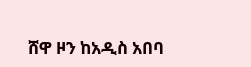ሸዋ ዞን ከአዲስ አበባ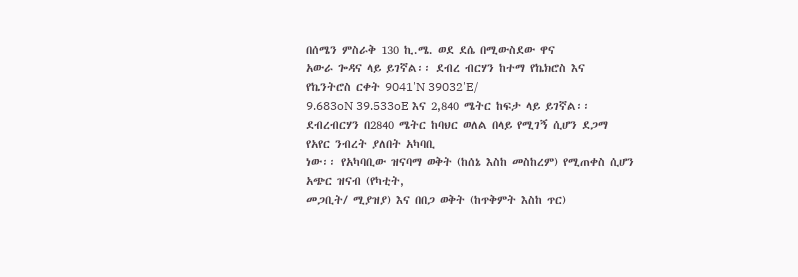በሰሜን ምስራቅ 130 ኪ.ሜ. ወደ ደሴ በሚውስደው ዋና
አውራ ጐዳና ላይ ይገኛል፡፡ ደብረ ብርሃን ከተማ የኬክሮስ እና የኬንትሮስ ርቀት 9041'N 39032'E/
9.683oN 39.533oE እና 2,840 ሜትር ከፍታ ላይ ይገኛል፡፡
ደብረብርሃን በ2840 ሜትር ከባህር ወለል በላይ የሚገኝ ሲሆን ደጋማ የአየር ንብረት ያለበት አካባቢ
ነው፡፡ የአካባቢው ዝናባማ ወቅት (ከሰኔ እስከ መስከረም) የሚጠቀስ ሲሆን አጭር ዝናብ (የካቲት,
መጋቢት/ ሚያዝያ) እና በበጋ ወቅት (ከጥቅምት እስከ ጥር)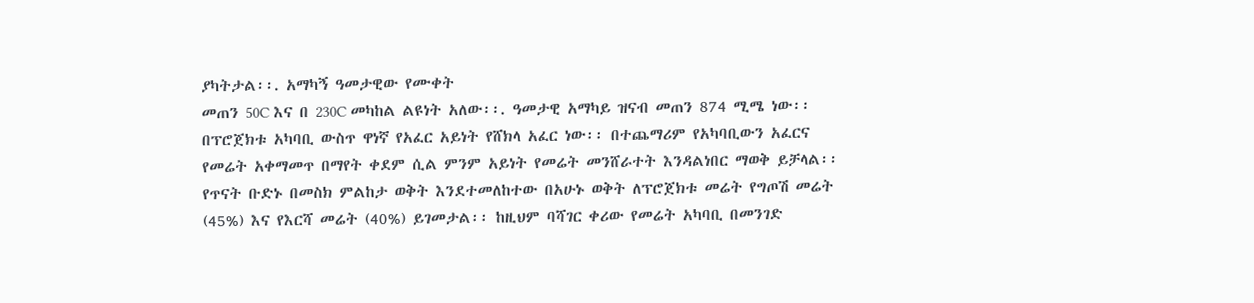ያካትታል፡፡. አማካኝ ዓመታዊው የሙቀት
መጠን 50C እና በ 230C መካከል ልዩነት አለው፡፡. ዓመታዊ አማካይ ዝናብ መጠን 874 ሚሜ ነው፡፡
በፕሮጀክቱ አካባቢ ውስጥ ዋነኛ የአፈር አይነት የሸክላ አፈር ነው፡፡ በተጨማሪም የአካባቢውን አፈርና
የመሬት አቀማመጥ በማየት ቀደም ሲል ምንም አይነት የመሬት መንሸራተት እንዳልነበር ማወቅ ይቻላል፡፡
የጥናት ቡድኑ በመስክ ምልከታ ወቅት እንደተመለከተው በአሁኑ ወቅት ለፕሮጀክቱ መሬት የግጦሽ መሬት
(45%) እና የእርሻ መሬት (40%) ይገመታል፡፡ ከዚህም ባሻገር ቀሪው የመሬት አካባቢ በመንገድ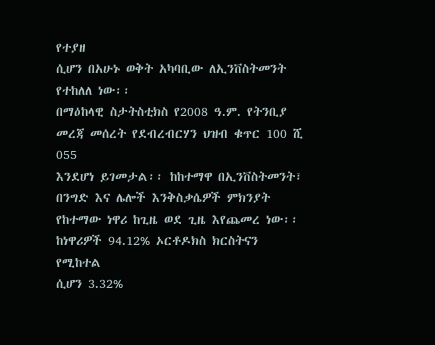የተያዘ
ሲሆን በአሁኑ ወቅት አካባቢው ለኢንቨስትመንት የተከለለ ነው፡፡
በማዕከላዊ ስታትስቲክስ የ2008 ዓ.ም. የትንቢያ መረጃ መሰረት የደብረብርሃን ህዝብ ቁጥር 100 ሺ 055
እንደሆነ ይገመታል፡፡ ከከተማዋ በኢንቨስትመንት፣ በንግድ እና ሌሎች እንቅስቃሴዎች ምክንያት
የከተማው ነዋሪ ከጊዜ ወደ ጊዜ እየጨመረ ነው፡፡ ከነዋሪዎች 94.12% ኦርቶዶክስ ክርስትናን የሚከተል
ሲሆን 3.32%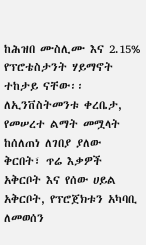ከሕዝበ ሙስሊሙ እና 2.15% የፕሮቴስታንት ሃይማኖት ተከታይ ናቸው፡፡
ለኢንቨስትመንቱ ቀረቤታ, የመሠረተ ልማት መሟላት ከሰለጠነ ለገበያ ያለው ቅርበት፣ ጥሬ እቃዎች
አቅርቦት እና የሰው ሀይል አቅርቦት, የፕሮጀክቱን አካባቢ ለመወሰን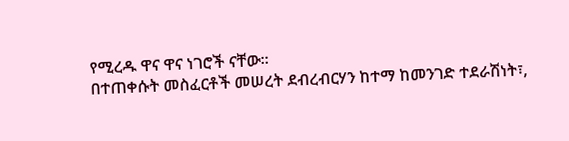የሚረዱ ዋና ዋና ነገሮች ናቸው፡፡
በተጠቀሱት መስፈርቶች መሠረት ደብረብርሃን ከተማ ከመንገድ ተደራሽነት፣,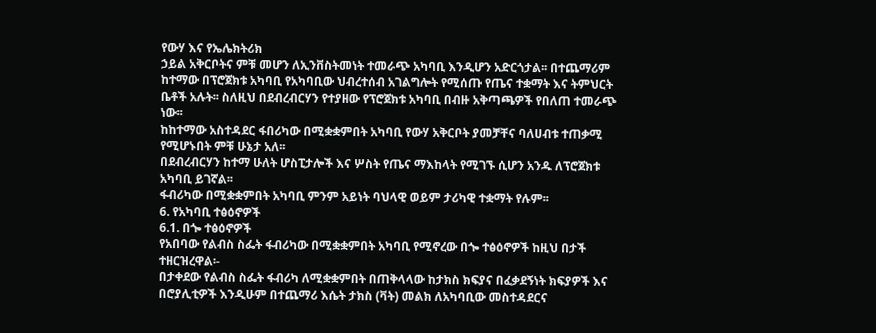የውሃ እና የኤሌክትሪክ
ኃይል አቅርቦትና ምቹ መሆን ለኢንቨስትመነት ተመራጭ አካባቢ እንዲሆን አድርጎታል፡፡ በተጨማሪም
ከተማው በፕሮጀክቱ አካባቢ የአካባቢው ህብረተሰብ አገልግሎት የሚሰጡ የጤና ተቋማት እና ትምህርት
ቤቶች አሉት፡፡ ስለዚህ በደብረብርሃን የተያዘው የፕሮጀክቱ አካባቢ በብዙ አቅጣጫዎች የበለጠ ተመራጭ
ነው፡፡
ከከተማው አስተዳደር ፋበሪካው በሚቋቋምበት አካባቢ የውሃ አቅርቦት ያመቻቸና ባለሀብቱ ተጠቃሚ
የሚሆኑበት ምቹ ሁኔታ አለ፡፡
በደብረብርሃን ከተማ ሁለት ሆስፒታሎች እና ሦስት የጤና ማእከላት የሚገኙ ሲሆን አንዱ ለፕሮጀክቱ
አካባቢ ይገኛል፡፡
ፋብሪካው በሚቋቋምበት አካባቢ ምንም አይነት ባህላዊ ወይም ታሪካዊ ተቋማት የሉም፡፡
6. የአካባቢ ተፅዕኖዎች
6.1. በጐ ተፅዕኖዎች
የአበባው የልብስ ስፌት ፋብሪካው በሚቋቋምበት አካባቢ የሚኖረው በጐ ተፅዕኖዎች ከዚህ በታች
ተዘርዝረዋል፡-
በታቀደው የልብስ ስፌት ፋብሪካ ለሚቋቋምበት በጠቅላላው ከታክስ ክፍያና በፈቃደኝነት ክፍያዎች እና
በሮያሊቲዎች እንዲሁም በተጨማሪ እሴት ታክስ (ቫት) መልክ ለአካባቢው መስተዳደርና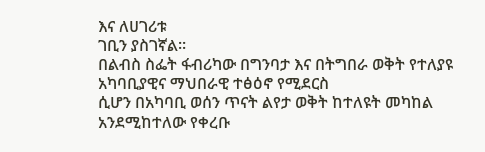እና ለሀገሪቱ
ገቢን ያስገኛል፡፡
በልብስ ስፌት ፋብሪካው በግንባታ እና በትግበራ ወቅት የተለያዩ አካባቢያዊና ማህበራዊ ተፅዕኖ የሚደርስ
ሲሆን በአካባቢ ወሰን ጥናት ልየታ ወቅት ከተለዩት መካከል አንደሚከተለው የቀረቡ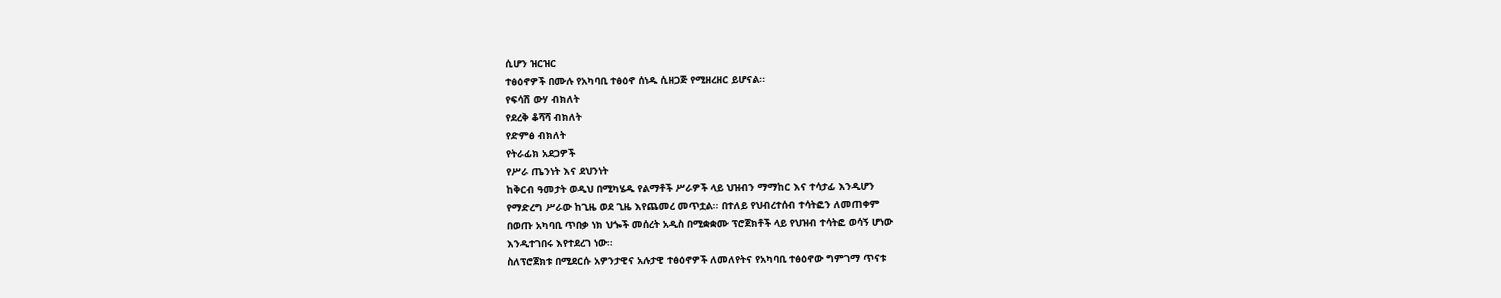ሲሆን ዝርዝር
ተፅዕኖዎች በሙሉ የአካባቢ ተፅዕኖ ሰነዱ ሲዘጋጅ የሚዘረዘር ይሆናል፡፡
የፍሳሽ ውሃ ብክለት
የደረቅ ቆሻሻ ብክለት
የድምፅ ብክለት
የትራፊክ አደጋዎች
የሥራ ጤንነት እና ደህንነት
ከቅርብ ዓመታት ወዲህ በሚካሄዱ የልማቶች ሥራዎች ላይ ህዝብን ማማከር እና ተሳታፊ እንዲሆን
የማድረግ ሥራው ከጊዜ ወደ ጊዜ እየጨመረ መጥቷል፡፡ በተለይ የህብረተሰብ ተሳትፎን ለመጠቀም
በወጡ አካባቢ ጥበቃ ነክ ህጐች መሰረት አዲስ በሚቋቋሙ ፕሮጀክቶች ላይ የህዝብ ተሳትፎ ወሳኝ ሆነው
እንዲተገበሩ እየተደረገ ነው፡፡
ስለፕሮጀክቱ በሚደርሱ አዎንታዊና አሉታዊ ተፅዕኖዎች ለመለየትና የአካባቢ ተፅዕኖው ግምገማ ጥናቱ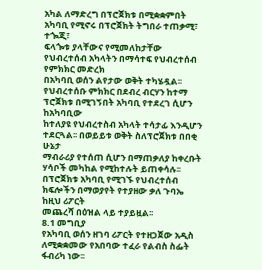አካል ለማድረግ በፕሮጀክቱ በሚቋቋምበት አካባቢ የሚኖሩ በፕሮጀክት ትግበራ ተጠቃሚ፣ ተጐጂ፣
ፍላጐቱ ያላቸውና የሚመለከታቸው የህብረተሰብ አካላትን በማሳተፍ የህብረተሰብ የምክክር መድረክ
በአካባቢ ወሰን ልየታው ወቅት ተካሄዷል፡፡
የህብረተሰቡ ምክክር በደብረ ብርሃን ከተማ ፕሮጀክቱ በሚገኝበት አካባቢ የተደረገ ሲሆን ከአካባቢው
ከተለያዩ የህብረተስብ አካላት ተሳታፊ እንዲሆን ተደርጓል፡፡ በወይይቱ ወቅት ስለፕሮጀክቱ በበቂ ሁኔታ
ማብራሪያ የተሰጠ ሲሆን በማጠቃለያ ከቀረቡት ሃሳቦች መካከል የሚከተሉት ይጠቀሳሉ፡፡
በፕሮጀክቱ አካባቢ የሚገኙ የህብረተሰብ ክፍሎችን በማወያየት የተያዘው ቃለ ጉባኤ ከዚህ ሪፖርት
መጨረሻ በዕዝል ላይ ተያይዟል፡፡
8.1 መግቢያ
የአካባቢ ወሰን ዘገባ ሪፖርት የተዘጋጀው አዲስ ለሚቋቋመው የአበባው ተፈራ የልብስ ስፌት ፋብሪካ ነው፡፡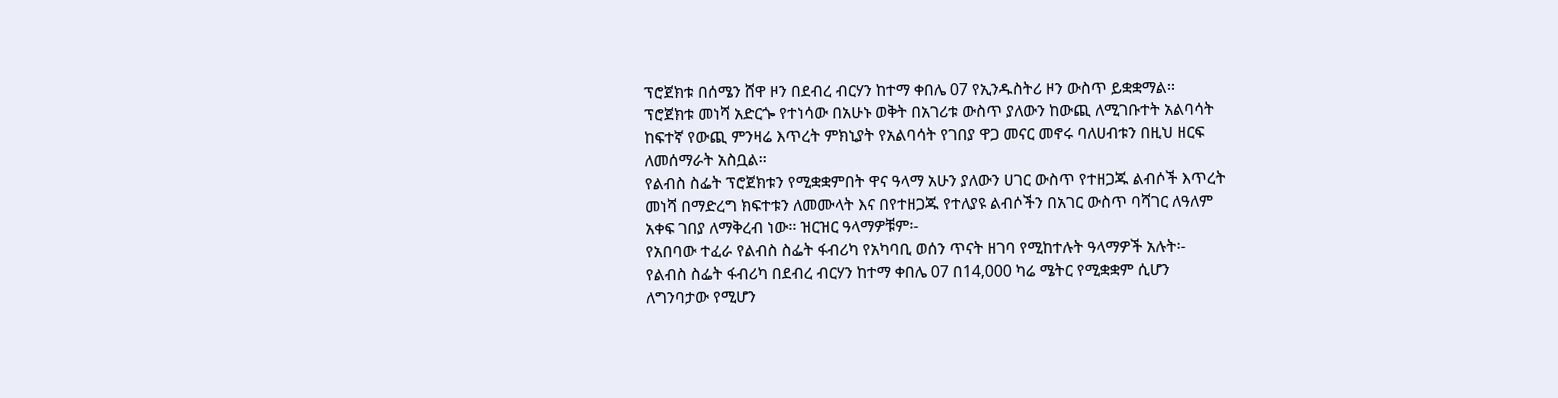ፕሮጀክቱ በሰሜን ሸዋ ዞን በደብረ ብርሃን ከተማ ቀበሌ 07 የኢንዱስትሪ ዞን ውስጥ ይቋቋማል፡፡
ፕሮጀክቱ መነሻ አድርጐ የተነሳው በአሁኑ ወቅት በአገሪቱ ውስጥ ያለውን ከውጪ ለሚገቡተት አልባሳት
ከፍተኛ የውጪ ምንዛሬ እጥረት ምክኒያት የአልባሳት የገበያ ዋጋ መናር መኖሩ ባለሀብቱን በዚህ ዘርፍ
ለመሰማራት አስቧል፡፡
የልብስ ስፌት ፕሮጀክቱን የሚቋቋምበት ዋና ዓላማ አሁን ያለውን ሀገር ውስጥ የተዘጋጁ ልብሶች እጥረት
መነሻ በማድረግ ክፍተቱን ለመሙላት እና በየተዘጋጁ የተለያዩ ልብሶችን በአገር ውስጥ ባሻገር ለዓለም
አቀፍ ገበያ ለማቅረብ ነው፡፡ ዝርዝር ዓላማዎቹም፡-
የአበባው ተፈራ የልብስ ስፌት ፋብሪካ የአካባቢ ወሰን ጥናት ዘገባ የሚከተሉት ዓላማዎች አሉት፡-
የልብስ ስፌት ፋብሪካ በደብረ ብርሃን ከተማ ቀበሌ 07 በ14,000 ካሬ ሜትር የሚቋቋም ሲሆን
ለግንባታው የሚሆን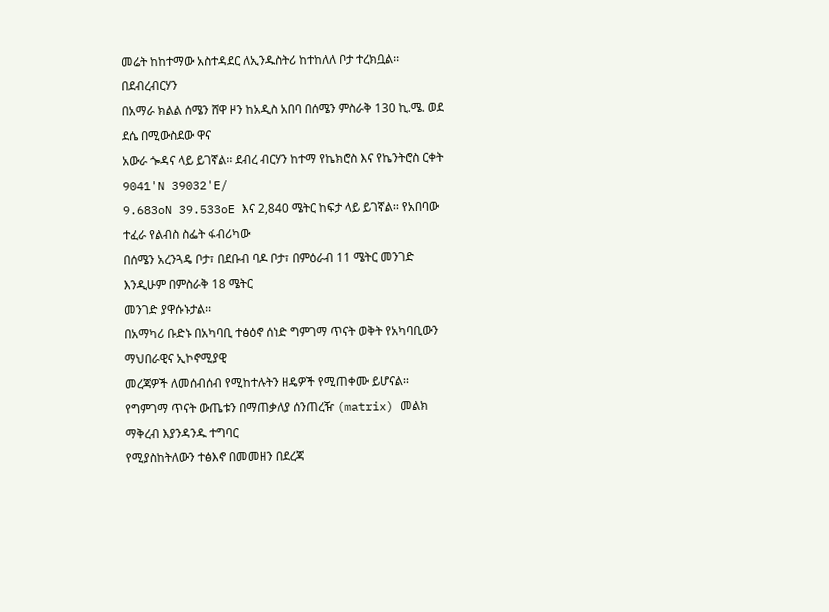መሬት ከከተማው አስተዳደር ለኢንዱስትሪ ከተከለለ ቦታ ተረክቧል፡፡ በደብረብርሃን
በአማራ ክልል ሰሜን ሸዋ ዞን ከአዲስ አበባ በሰሜን ምስራቅ 130 ኪ.ሜ. ወደ ደሴ በሚውስደው ዋና
አውራ ጐዳና ላይ ይገኛል፡፡ ደብረ ብርሃን ከተማ የኬክሮስ እና የኬንትሮስ ርቀት 9041'N 39032'E/
9.683oN 39.533oE እና 2,840 ሜትር ከፍታ ላይ ይገኛል፡፡ የአበባው ተፈራ የልብስ ስፌት ፋብሪካው
በሰሜን አረንጓዴ ቦታ፣ በደቡብ ባዶ ቦታ፣ በምዕራብ 11 ሜትር መንገድ እንዲሁም በምስራቅ 18 ሜትር
መንገድ ያዋሱኑታል፡፡
በአማካሪ ቡድኑ በአካባቢ ተፅዕኖ ሰነድ ግምገማ ጥናት ወቅት የአካባቢውን ማህበራዊና ኢኮኖሚያዊ
መረጃዎች ለመሰብሰብ የሚከተሉትን ዘዴዎች የሚጠቀሙ ይሆናል፡፡
የግምገማ ጥናት ውጤቱን በማጠቃለያ ሰንጠረዥ (matrix) መልክ ማቅረብ እያንዳንዱ ተግባር
የሚያስከትለውን ተፅእኖ በመመዘን በደረጃ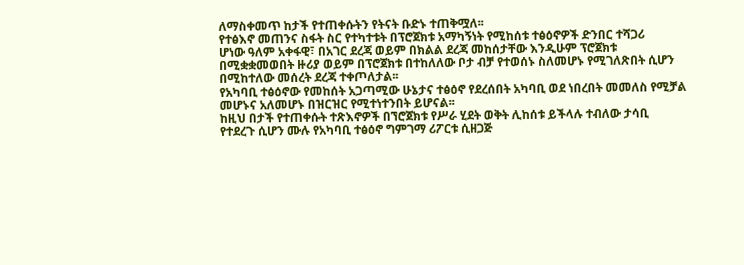ለማስቀመጥ ከታች የተጠቀሱትን የትናት ቡድኑ ተጠቅሟለ፡፡
የተፅእኖ መጠንና ስፋት ስር የተካተቱት በፕሮጀክቱ አማካኝነት የሚከሰቱ ተፅዕኖዎች ድንበር ተሻጋሪ
ሆነው ዓለም አቀፋዊ፣ በአገር ደረጃ ወይም በክልል ደረጃ መከሰታቸው እንዲሁም ፕሮጀክቱ
በሚቋቋመወበት ዙሪያ ወይም በፕሮጀክቱ በተከለለው ቦታ ብቻ የተወሰኑ ስለመሆኑ የሚገለጽበት ሲሆን
በሚከተለው መሰረት ደረጃ ተቀጦለታል፡፡
የአካባቢ ተፅዕኖው የመከሰት አጋጣሚው ሁኔታና ተፅዕኖ የደረሰበት አካባቢ ወደ ነበረበት መመለስ የሚቻል
መሆኑና አለመሆኑ በዝርዝር የሚተነተንበት ይሆናል፡፡
ከዚህ በታች የተጠቀሱት ተጽእኖዎች በኘሮጀክቱ የሥራ ሂደት ወቅት ሊከሰቱ ይችላሉ ተብለው ታሳቢ
የተደረጉ ሲሆን ሙሉ የአካባቢ ተፅዕኖ ግምገማ ሪፖርቱ ሲዘጋጅ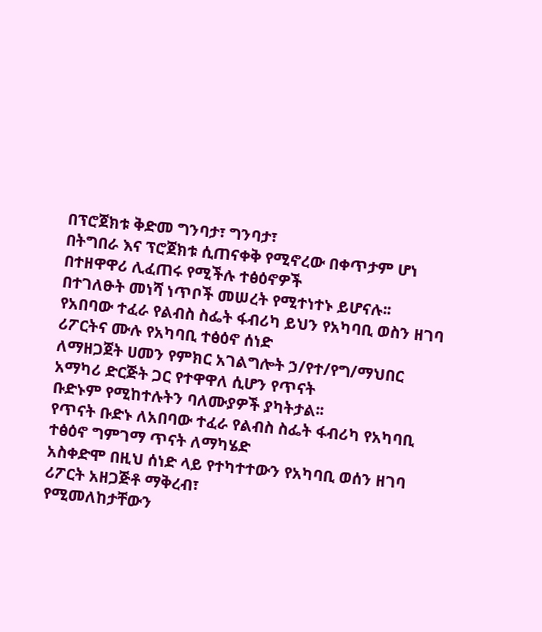በፕሮጀክቱ ቅድመ ግንባታ፣ ግንባታ፣
በትግበራ እና ፕሮጀክቱ ሲጠናቀቅ የሚኖረው በቀጥታም ሆነ በተዘዋዋሪ ሊፈጠሩ የሚችሉ ተፅዕኖዎች
በተገለፁት መነሻ ነጥቦች መሠረት የሚተነተኑ ይሆናሉ፡፡
የአበባው ተፈራ የልብስ ስፌት ፋብሪካ ይህን የአካባቢ ወስን ዘገባ ሪፖርትና ሙሉ የአካባቢ ተፅዕኖ ሰነድ
ለማዘጋጀት ሀመን የምክር አገልግሎት ኃ/የተ/የግ/ማህበር አማካሪ ድርጅት ጋር የተዋዋለ ሲሆን የጥናት
ቡድኑም የሚከተሉትን ባለሙያዎች ያካትታል፡፡
የጥናት ቡድኑ ለአበባው ተፈራ የልብስ ስፌት ፋብሪካ የአካባቢ ተፅዕኖ ግምገማ ጥናት ለማካሄድ
አስቀድሞ በዚህ ሰነድ ላይ የተካተተውን የአካባቢ ወሰን ዘገባ ሪፖርት አዘጋጅቶ ማቅረብ፣
የሚመለከታቸውን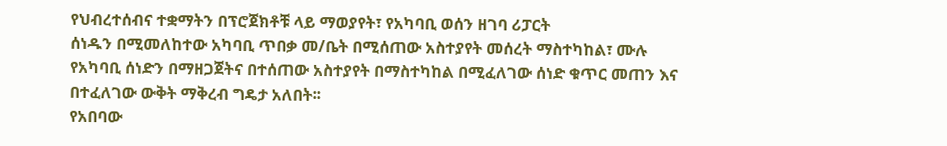የህብረተሰብና ተቋማትን በፕሮጀክቶቹ ላይ ማወያየት፣ የአካባቢ ወሰን ዘገባ ሪፓርት
ሰነዱን በሚመለከተው አካባቢ ጥበቃ መ/ቤት በሚሰጠው አስተያየት መሰረት ማስተካከል፣ ሙሉ
የአካባቢ ሰነድን በማዘጋጀትና በተሰጠው አስተያየት በማስተካከል በሚፈለገው ሰነድ ቁጥር መጠን እና
በተፈለገው ውቅት ማቅረብ ግዴታ አለበት፡፡
የአበባው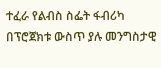ተፈራ የልብስ ስፌት ፋብሪካ በፕሮጀክቱ ውስጥ ያሉ መንግስታዊ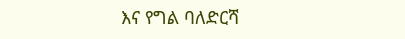እና የግል ባለድርሻ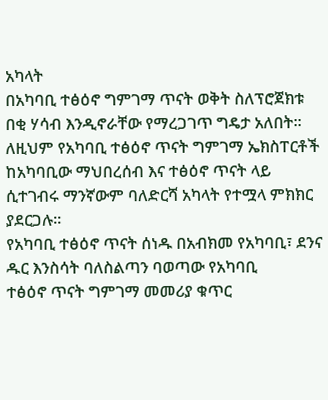አካላት
በአካባቢ ተፅዕኖ ግምገማ ጥናት ወቅት ስለፕሮጀክቱ በቂ ሃሳብ እንዲኖራቸው የማረጋገጥ ግዴታ አለበት፡፡
ለዚህም የአካባቢ ተፅዕኖ ጥናት ግምገማ ኤክስፐርቶች ከአካባቢው ማህበረሰብ እና ተፅዕኖ ጥናት ላይ
ሲተገብሩ ማንኛውም ባለድርሻ አካላት የተሟላ ምክክር ያደርጋሉ፡፡
የአካባቢ ተፅዕኖ ጥናት ሰነዱ በአብክመ የአካባቢ፣ ደንና ዱር እንስሳት ባለስልጣን ባወጣው የአካባቢ
ተፅዕኖ ጥናት ግምገማ መመሪያ ቁጥር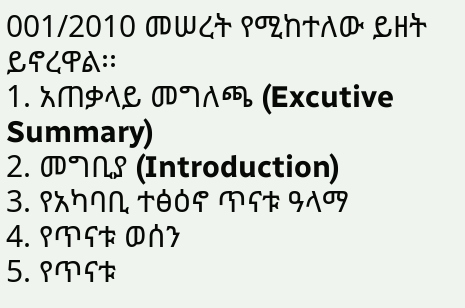001/2010 መሠረት የሚከተለው ይዘት ይኖረዋል፡፡
1. አጠቃላይ መግለጫ (Excutive Summary)
2. መግቢያ (Introduction)
3. የአካባቢ ተፅዕኖ ጥናቱ ዓላማ
4. የጥናቱ ወሰን
5. የጥናቱ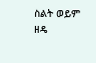ስልት ወይም ዘዴ